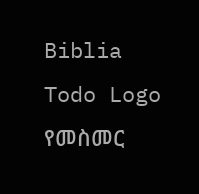Biblia Todo Logo
የመስመር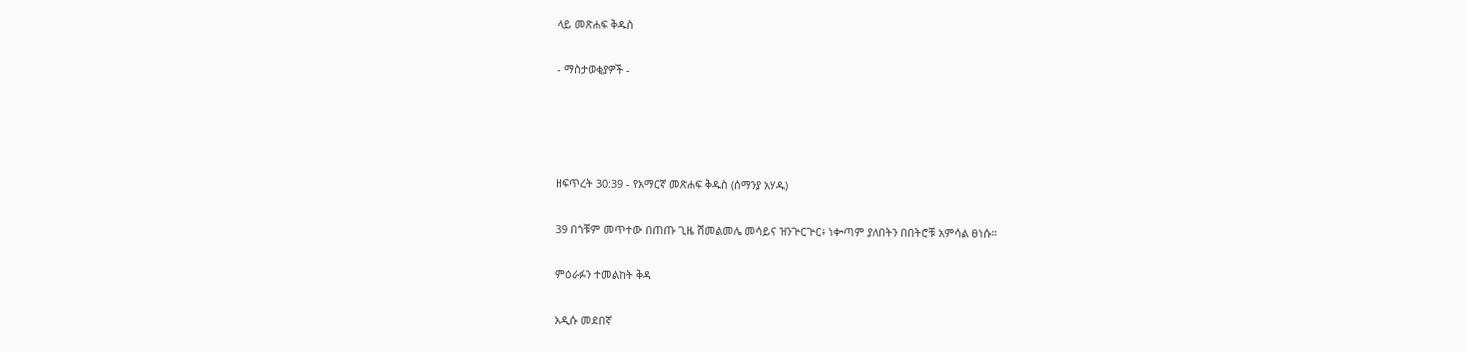ላይ መጽሐፍ ቅዱስ

- ማስታወቂያዎች -




ዘፍጥረት 30:39 - የአማርኛ መጽሐፍ ቅዱስ (ሰማንያ አሃዱ)

39 በጎቹም መጥተው በጠጡ ጊዜ ሽመልመሌ መሳይና ዝንጕርጕር፥ ነቍጣም ያለበትን በበትሮቹ አምሳል ፀነሱ።

ምዕራፉን ተመልከት ቅዳ

አዲሱ መደበኛ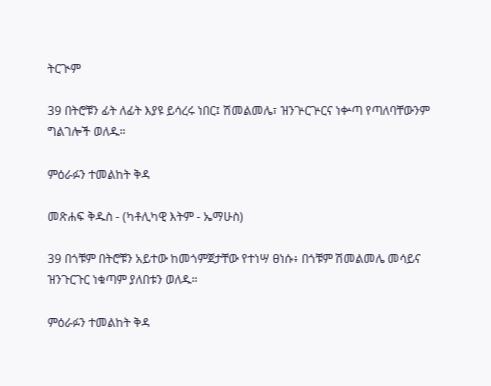ትርጒም

39 በትሮቹን ፊት ለፊት እያዩ ይሳረሩ ነበር፤ ሽመልመሌ፣ ዝንጕርጕርና ነቍጣ የጣለባቸውንም ግልገሎች ወለዱ።

ምዕራፉን ተመልከት ቅዳ

መጽሐፍ ቅዱስ - (ካቶሊካዊ እትም - ኤማሁስ)

39 በጎቹም በትሮቹን አይተው ከመጎምጀታቸው የተነሣ ፀነሱ፥ በጎቹም ሽመልመሌ መሳይና ዝንጉርጉር ነቁጣም ያለበቱን ወለዱ።

ምዕራፉን ተመልከት ቅዳ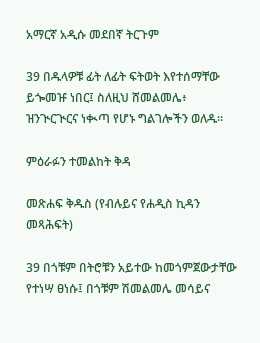አማርኛ አዲሱ መደበኛ ትርጉም

39 በዱላዎቹ ፊት ለፊት ፍትወት እየተሰማቸው ይጐመዡ ነበር፤ ስለዚህ ሸመልመሌ፥ ዝንጒርጒርና ነቊጣ የሆኑ ግልገሎችን ወለዱ።

ምዕራፉን ተመልከት ቅዳ

መጽሐፍ ቅዱስ (የብሉይና የሐዲስ ኪዳን መጻሕፍት)

39 በጎቹም በትሮቹን አይተው ከመጎምጀውታቸው የተነሣ ፀነሱ፤ በጎቹም ሽመልመሌ መሳይና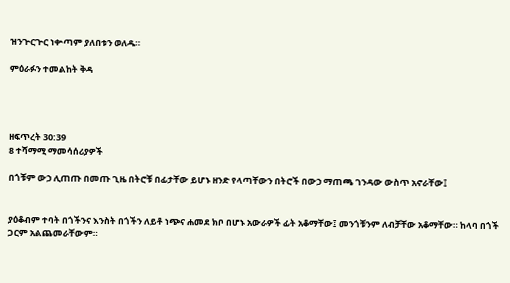ዝንጕርጕር ነቍጣም ያለበቱን ወለዱ።

ምዕራፉን ተመልከት ቅዳ




ዘፍጥረት 30:39
8 ተሻማሚ ማመሳሰሪያዎች

በጎቹም ውኃ ሊጠጡ በመጡ ጊዜ በትሮቹ በፊታቸው ይሆኑ ዘንድ የላጣቸውን በትሮች በውኃ ማጠጫ ገንዳው ውስጥ አኖራቸው፤


ያዕቆብም ተባት በጎችንና እንስት በጎችን ለይቶ ነጭና ሐመደ ክቦ በሆኑ አውራዎች ፊት አቆማቸው፤ መንጎቹንም ለብቻቸው አቆማቸው። ከላባ በጎች ጋርም አልጨመራቸውም።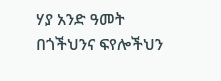ሃያ አንድ ዓመት በጎችህንና ፍየሎችህን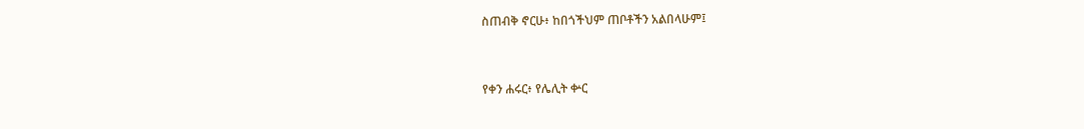ስጠብቅ ኖርሁ፥ ከበጎችህም ጠቦቶችን አልበላሁም፤


የቀን ሐሩር፥ የሌሊት ቍር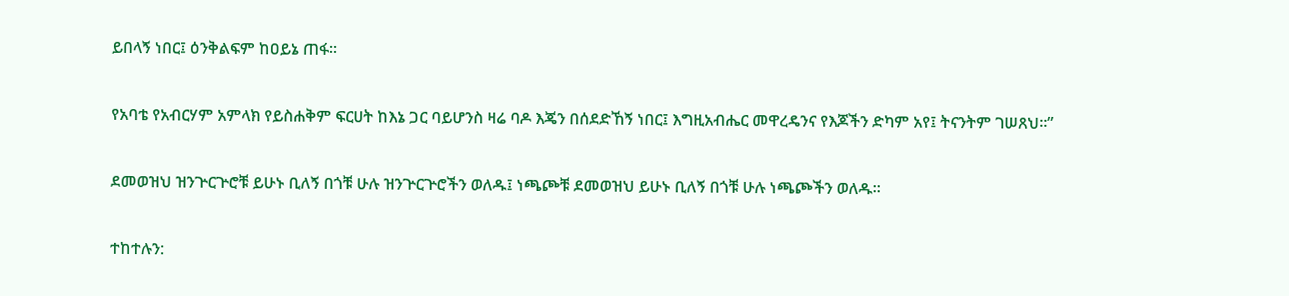ይበላኝ ነበር፤ ዕንቅልፍም ከዐይኔ ጠፋ።


የአባቴ የአብርሃም አምላክ የይስሐቅም ፍርሀት ከእኔ ጋር ባይሆንስ ዛሬ ባዶ እጄን በሰደድኸኝ ነበር፤ እግዚአብሔር መዋረዴንና የእጆችን ድካም አየ፤ ትናንትም ገሠጸህ።”


ደመወዝህ ዝንጕርጕሮቹ ይሁኑ ቢለኝ በጎቹ ሁሉ ዝንጕርጕሮችን ወለዱ፤ ነጫጮቹ ደመወዝህ ይሁኑ ቢለኝ በጎቹ ሁሉ ነጫጮችን ወለዱ።


ተከተሉን: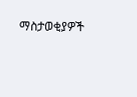ማስታወቂያዎች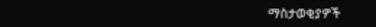ማስታወቂያዎች